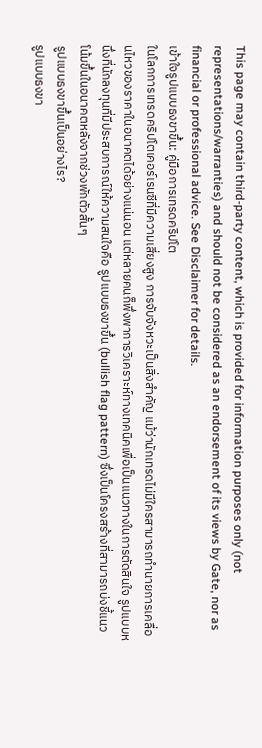This page may contain third-party content, which is provided for information purposes only (not representations/warranties) and should not be considered as an endorsement of its views by Gate, nor as financial or professional advice. See Disclaimer for details.
เข้าใจรูปแบบธงขาขึ้น: คู่มือการเทรดคริปโต
ในโลกการเทรดคริปโตเคอร์เรนซีที่มีความเสี่ยงสูง การจับจังหวะเป็นสิ่งสำคัญ แม้ว่านักเทรดไม่มีใครสามารถทำนายการเคลื่อนไหวของราคาในอนาคตได้อย่างแน่นอน แต่หลายคนก็พึ่งพาการวิเคราะห์ทางเทคนิคเพื่อเป็นแนวทางในการตัดสินใจ รูปแบบหนึ่งที่นักลงทุนที่มีประสบการณ์ให้ความสนใจคือ รูปแบบธงขาขึ้น (bullish flag pattern) ซึ่งเป็นโครงสร้างที่สามารถบ่งชี้แนวโน้มขึ้นในอนาคตหลังจากช่วงพักตัวสั้นๆ
รูปแบบธงขาขึ้นเป็นอย่างไร?
รูปแบบธงขา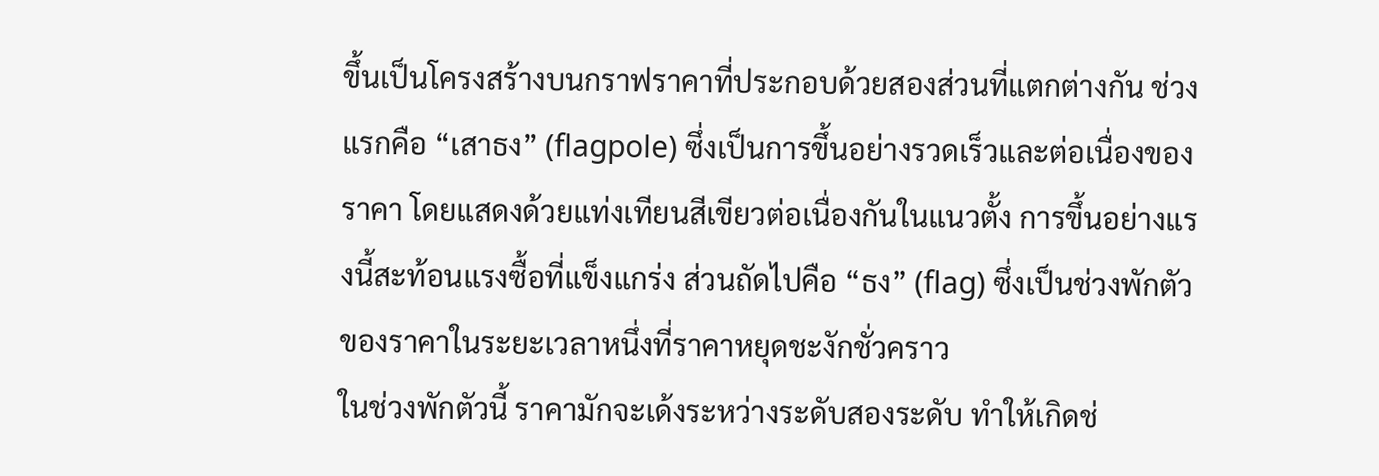ขึ้นเป็นโครงสร้างบนกราฟราคาที่ประกอบด้วยสองส่วนที่แตกต่างกัน ช่วงแรกคือ “เสาธง” (flagpole) ซึ่งเป็นการขึ้นอย่างรวดเร็วและต่อเนื่องของราคา โดยแสดงด้วยแท่งเทียนสีเขียวต่อเนื่องกันในแนวตั้ง การขึ้นอย่างแรงนี้สะท้อนแรงซื้อที่แข็งแกร่ง ส่วนถัดไปคือ “ธง” (flag) ซึ่งเป็นช่วงพักตัวของราคาในระยะเวลาหนึ่งที่ราคาหยุดชะงักชั่วคราว
ในช่วงพักตัวนี้ ราคามักจะเด้งระหว่างระดับสองระดับ ทำให้เกิดช่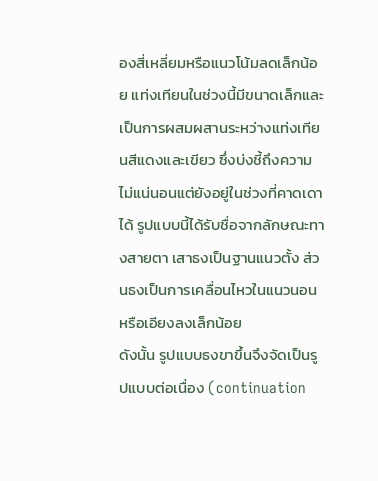องสี่เหลี่ยมหรือแนวโน้มลดเล็กน้อย แท่งเทียนในช่วงนี้มีขนาดเล็กและเป็นการผสมผสานระหว่างแท่งเทียนสีแดงและเขียว ซึ่งบ่งชี้ถึงความไม่แน่นอนแต่ยังอยู่ในช่วงที่คาดเดาได้ รูปแบบนี้ได้รับชื่อจากลักษณะทางสายตา เสาธงเป็นฐานแนวตั้ง ส่วนธงเป็นการเคลื่อนไหวในแนวนอนหรือเอียงลงเล็กน้อย
ดังนั้น รูปแบบธงขาขึ้นจึงจัดเป็นรูปแบบต่อเนื่อง (continuation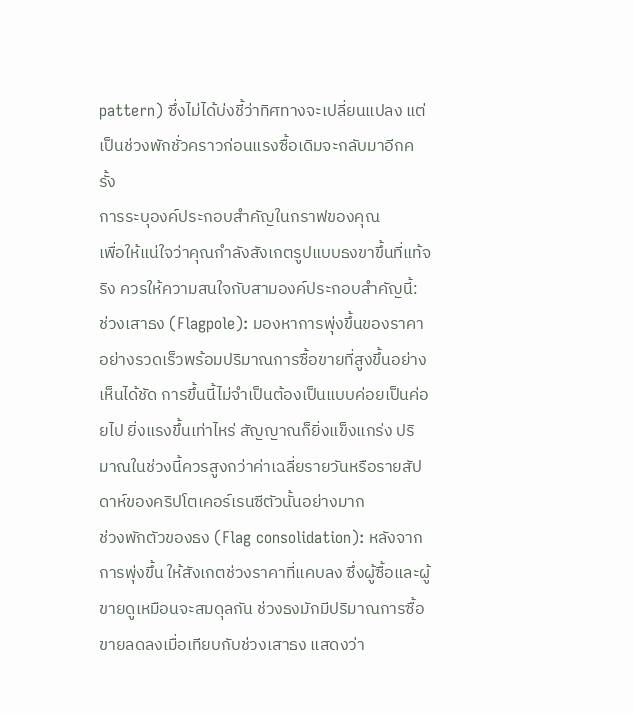pattern) ซึ่งไม่ได้บ่งชี้ว่าทิศทางจะเปลี่ยนแปลง แต่เป็นช่วงพักชั่วคราวก่อนแรงซื้อเดิมจะกลับมาอีกครั้ง
การระบุองค์ประกอบสำคัญในกราฟของคุณ
เพื่อให้แน่ใจว่าคุณกำลังสังเกตรูปแบบธงขาขึ้นที่แท้จริง ควรให้ความสนใจกับสามองค์ประกอบสำคัญนี้:
ช่วงเสาธง (Flagpole): มองหาการพุ่งขึ้นของราคาอย่างรวดเร็วพร้อมปริมาณการซื้อขายที่สูงขึ้นอย่างเห็นได้ชัด การขึ้นนี้ไม่จำเป็นต้องเป็นแบบค่อยเป็นค่อยไป ยิ่งแรงขึ้นเท่าไหร่ สัญญาณก็ยิ่งแข็งแกร่ง ปริมาณในช่วงนี้ควรสูงกว่าค่าเฉลี่ยรายวันหรือรายสัปดาห์ของคริปโตเคอร์เรนซีตัวนั้นอย่างมาก
ช่วงพักตัวของธง (Flag consolidation): หลังจากการพุ่งขึ้น ให้สังเกตช่วงราคาที่แคบลง ซึ่งผู้ซื้อและผู้ขายดูเหมือนจะสมดุลกัน ช่วงธงมักมีปริมาณการซื้อขายลดลงเมื่อเทียบกับช่วงเสาธง แสดงว่า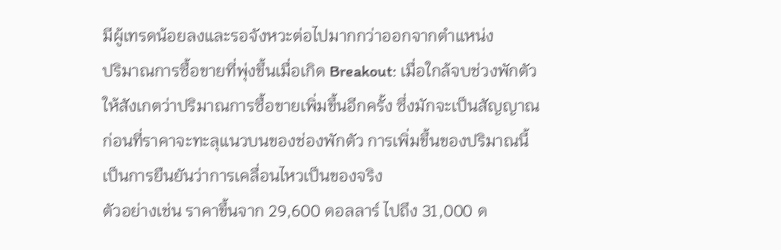มีผู้เทรดน้อยลงและรอจังหวะต่อไปมากกว่าออกจากตำแหน่ง
ปริมาณการซื้อขายที่พุ่งขึ้นเมื่อเกิด Breakout: เมื่อใกล้จบช่วงพักตัว ให้สังเกตว่าปริมาณการซื้อขายเพิ่มขึ้นอีกครั้ง ซึ่งมักจะเป็นสัญญาณก่อนที่ราคาจะทะลุแนวบนของช่องพักตัว การเพิ่มขึ้นของปริมาณนี้เป็นการยืนยันว่าการเคลื่อนไหวเป็นของจริง
ตัวอย่างเช่น ราคาขึ้นจาก 29,600 ดอลลาร์ ไปถึง 31,000 ด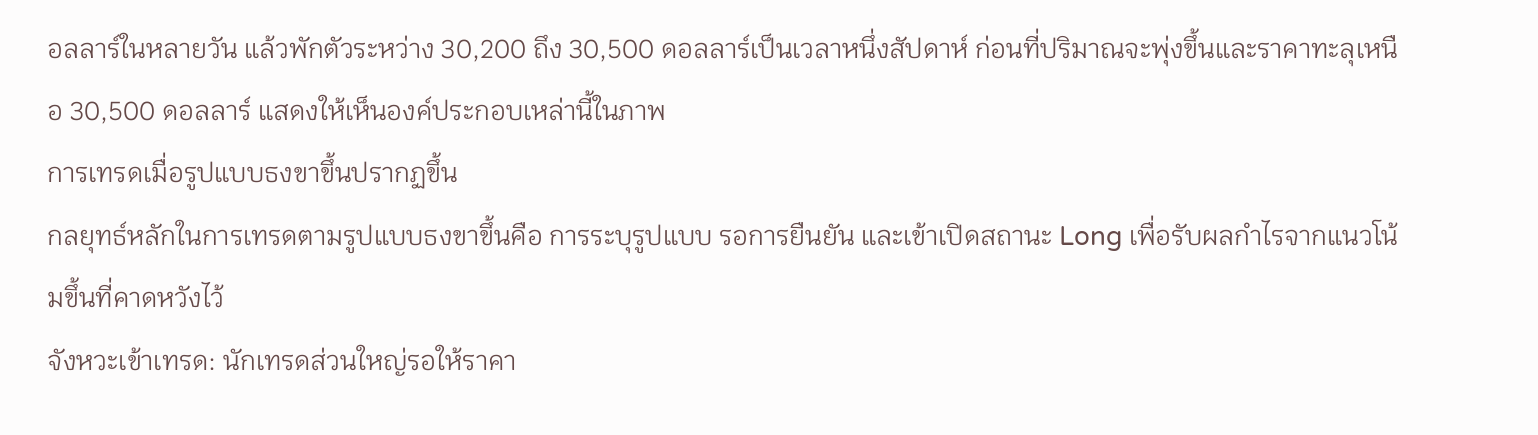อลลาร์ในหลายวัน แล้วพักตัวระหว่าง 30,200 ถึง 30,500 ดอลลาร์เป็นเวลาหนึ่งสัปดาห์ ก่อนที่ปริมาณจะพุ่งขึ้นและราคาทะลุเหนือ 30,500 ดอลลาร์ แสดงให้เห็นองค์ประกอบเหล่านี้ในภาพ
การเทรดเมื่อรูปแบบธงขาขึ้นปรากฏขึ้น
กลยุทธ์หลักในการเทรดตามรูปแบบธงขาขึ้นคือ การระบุรูปแบบ รอการยืนยัน และเข้าเปิดสถานะ Long เพื่อรับผลกำไรจากแนวโน้มขึ้นที่คาดหวังไว้
จังหวะเข้าเทรด: นักเทรดส่วนใหญ่รอให้ราคา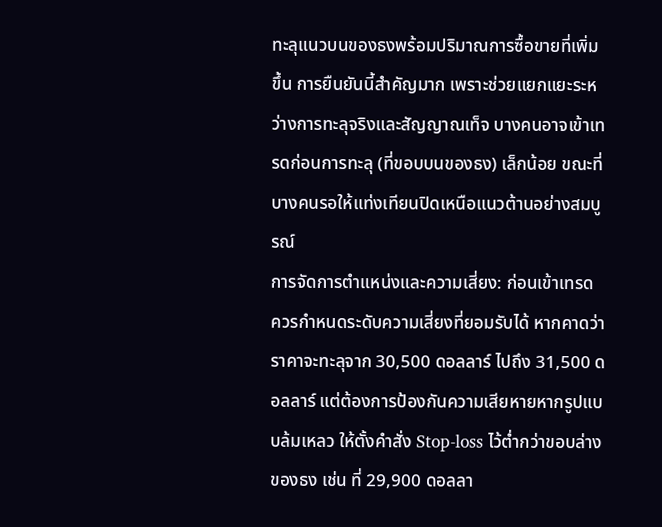ทะลุแนวบนของธงพร้อมปริมาณการซื้อขายที่เพิ่มขึ้น การยืนยันนี้สำคัญมาก เพราะช่วยแยกแยะระหว่างการทะลุจริงและสัญญาณเท็จ บางคนอาจเข้าเทรดก่อนการทะลุ (ที่ขอบบนของธง) เล็กน้อย ขณะที่บางคนรอให้แท่งเทียนปิดเหนือแนวต้านอย่างสมบูรณ์
การจัดการตำแหน่งและความเสี่ยง: ก่อนเข้าเทรด ควรกำหนดระดับความเสี่ยงที่ยอมรับได้ หากคาดว่าราคาจะทะลุจาก 30,500 ดอลลาร์ ไปถึง 31,500 ดอลลาร์ แต่ต้องการป้องกันความเสียหายหากรูปแบบล้มเหลว ให้ตั้งคำสั่ง Stop-loss ไว้ต่ำกว่าขอบล่างของธง เช่น ที่ 29,900 ดอลลา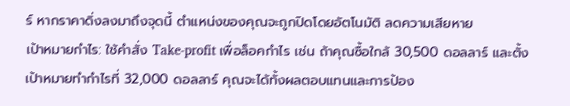ร์ หากราคาดิ่งลงมาถึงจุดนี้ ตำแหน่งของคุณจะถูกปิดโดยอัตโนมัติ ลดความเสียหาย
เป้าหมายกำไร: ใช้คำสั่ง Take-profit เพื่อล็อคกำไร เช่น ถ้าคุณซื้อใกล้ 30,500 ดอลลาร์ และตั้งเป้าหมายทำกำไรที่ 32,000 ดอลลาร์ คุณจะได้ทั้งผลตอบแทนและการป้อง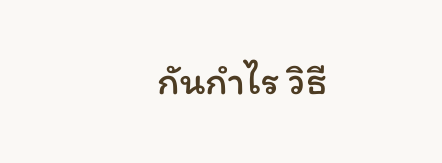กันกำไร วิธี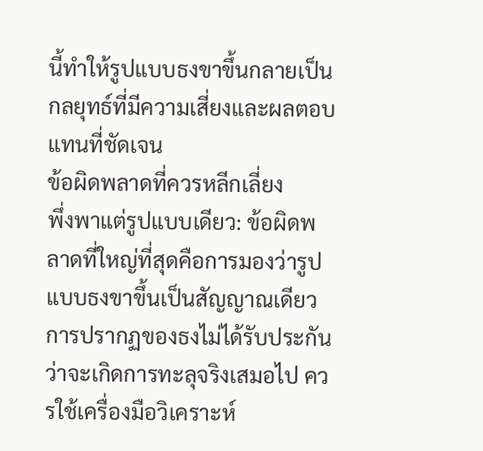นี้ทำให้รูปแบบธงขาขึ้นกลายเป็นกลยุทธ์ที่มีความเสี่ยงและผลตอบแทนที่ชัดเจน
ข้อผิดพลาดที่ควรหลีกเลี่ยง
พึ่งพาแต่รูปแบบเดียว: ข้อผิดพลาดที่ใหญ่ที่สุดคือการมองว่ารูปแบบธงขาขึ้นเป็นสัญญาณเดียว การปรากฏของธงไม่ได้รับประกันว่าจะเกิดการทะลุจริงเสมอไป ควรใช้เครื่องมือวิเคราะห์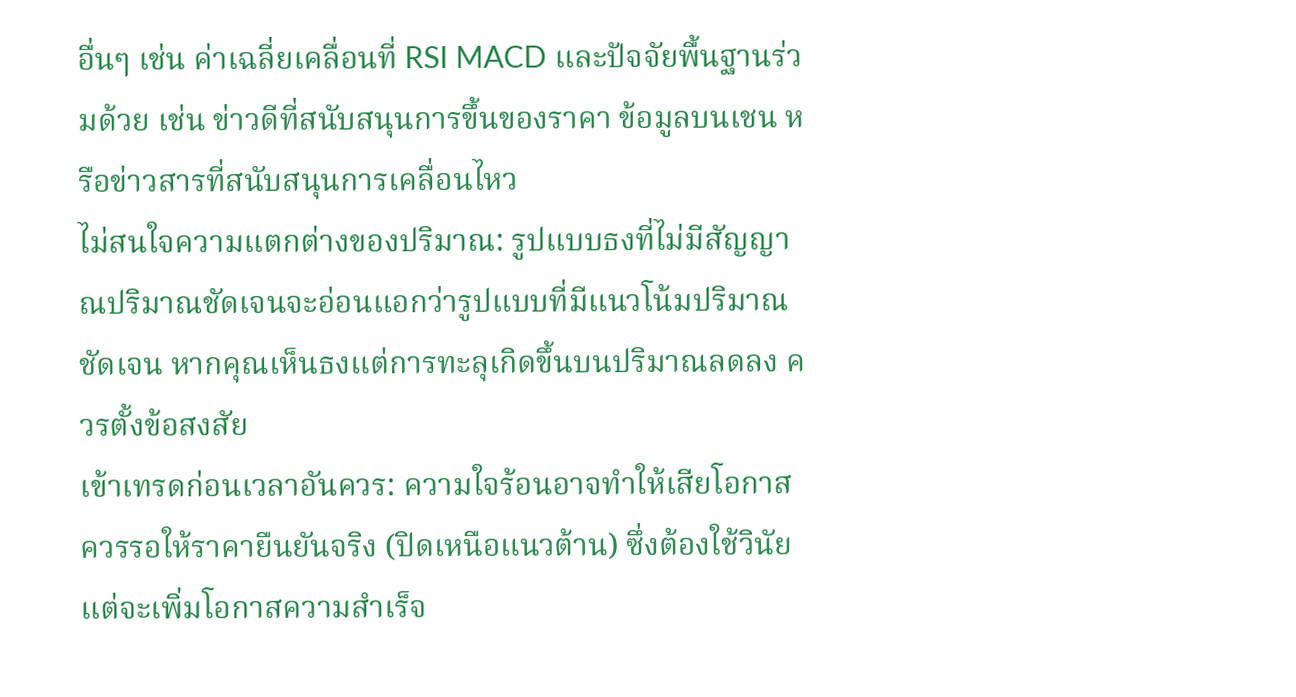อื่นๆ เช่น ค่าเฉลี่ยเคลื่อนที่ RSI MACD และปัจจัยพื้นฐานร่วมด้วย เช่น ข่าวดีที่สนับสนุนการขึ้นของราคา ข้อมูลบนเชน หรือข่าวสารที่สนับสนุนการเคลื่อนไหว
ไม่สนใจความแตกต่างของปริมาณ: รูปแบบธงที่ไม่มีสัญญาณปริมาณชัดเจนจะอ่อนแอกว่ารูปแบบที่มีแนวโน้มปริมาณชัดเจน หากคุณเห็นธงแต่การทะลุเกิดขึ้นบนปริมาณลดลง ควรตั้งข้อสงสัย
เข้าเทรดก่อนเวลาอันควร: ความใจร้อนอาจทำให้เสียโอกาส ควรรอให้ราคายืนยันจริง (ปิดเหนือแนวต้าน) ซึ่งต้องใช้วินัย แต่จะเพิ่มโอกาสความสำเร็จ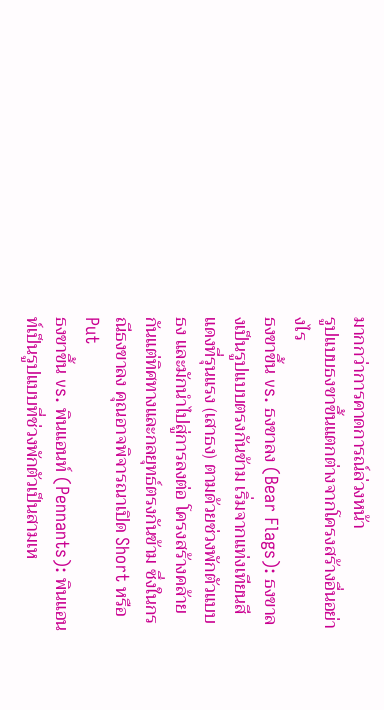มากกว่าการคาดการณ์ล่วงหน้า
รูปแบบธงขาขึ้นแตกต่างจากโครงสร้างอื่นอย่างไร
ธงขาขึ้น vs. ธงขาลง (Bear Flags): ธงขาลงเป็นรูปแบบตรงกันข้าม เริ่มจากแท่งเทียนสีแดงที่รุนแรง (เสาธง) ตามด้วยช่วงพักตัวแบบธง และมักนำไปสู่การลงต่อ โครงสร้างคล้ายกันแต่ทิศทางและกลยุทธ์ตรงกันข้าม ซึ่งในกรณีธงขาลง คุณอาจพิจารณาเปิด Short หรือ Put
ธงขาขึ้น vs. พินแอนท์ (Pennants): พินแอนท์เป็นรูปแบบที่ช่วงพักตัวเป็นสามเห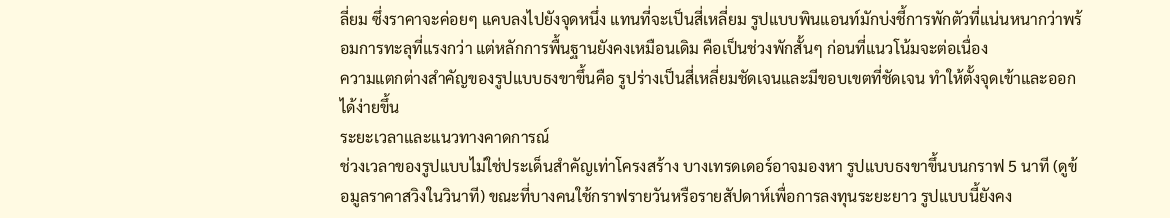ลี่ยม ซึ่งราคาจะค่อยๆ แคบลงไปยังจุดหนึ่ง แทนที่จะเป็นสี่เหลี่ยม รูปแบบพินแอนท์มักบ่งชี้การพักตัวที่แน่นหนากว่าพร้อมการทะลุที่แรงกว่า แต่หลักการพื้นฐานยังคงเหมือนเดิม คือเป็นช่วงพักสั้นๆ ก่อนที่แนวโน้มจะต่อเนื่อง
ความแตกต่างสำคัญของรูปแบบธงขาขึ้นคือ รูปร่างเป็นสี่เหลี่ยมชัดเจนและมีขอบเขตที่ชัดเจน ทำให้ตั้งจุดเข้าและออกได้ง่ายขึ้น
ระยะเวลาและแนวทางคาดการณ์
ช่วงเวลาของรูปแบบไม่ใช่ประเด็นสำคัญเท่าโครงสร้าง บางเทรดเดอร์อาจมองหา รูปแบบธงขาขึ้นบนกราฟ 5 นาที (ดูข้อมูลราคาสวิงในวินาที) ขณะที่บางคนใช้กราฟรายวันหรือรายสัปดาห์เพื่อการลงทุนระยะยาว รูปแบบนี้ยังคง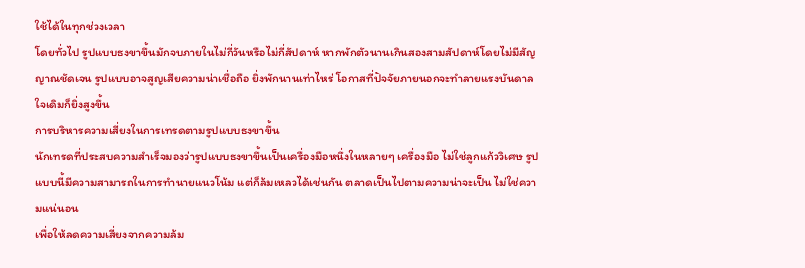ใช้ได้ในทุกช่วงเวลา
โดยทั่วไป รูปแบบธงขาขึ้นมักจบภายในไม่กี่วันหรือไม่กี่สัปดาห์ หากพักตัวนานเกินสองสามสัปดาห์โดยไม่มีสัญญาณชัดเจน รูปแบบอาจสูญเสียความน่าเชื่อถือ ยิ่งพักนานเท่าไหร่ โอกาสที่ปัจจัยภายนอกจะทำลายแรงบันดาลใจเดิมก็ยิ่งสูงขึ้น
การบริหารความเสี่ยงในการเทรดตามรูปแบบธงขาขึ้น
นักเทรดที่ประสบความสำเร็จมองว่ารูปแบบธงขาขึ้นเป็นเครื่องมือหนึ่งในหลายๆ เครื่องมือ ไม่ใช่ลูกแก้ววิเศษ รูปแบบนี้มีความสามารถในการทำนายแนวโน้ม แต่ก็ล้มเหลวได้เช่นกัน ตลาดเป็นไปตามความน่าจะเป็น ไม่ใช่ความแน่นอน
เพื่อให้ลดความเสี่ยงจากความล้ม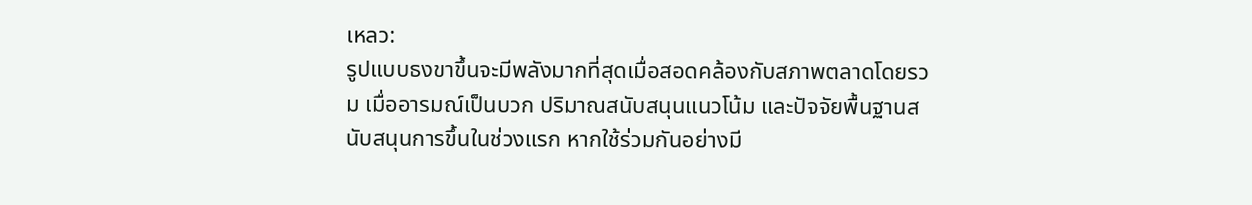เหลว:
รูปแบบธงขาขึ้นจะมีพลังมากที่สุดเมื่อสอดคล้องกับสภาพตลาดโดยรวม เมื่ออารมณ์เป็นบวก ปริมาณสนับสนุนแนวโน้ม และปัจจัยพื้นฐานสนับสนุนการขึ้นในช่วงแรก หากใช้ร่วมกันอย่างมี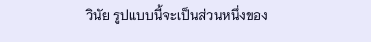วินัย รูปแบบนี้จะเป็นส่วนหนึ่งของ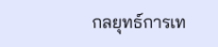กลยุทธ์การเท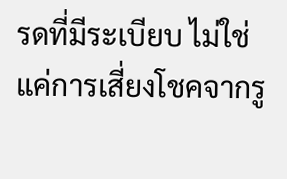รดที่มีระเบียบ ไม่ใช่แค่การเสี่ยงโชคจากรู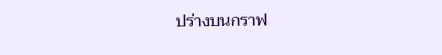ปร่างบนกราฟ